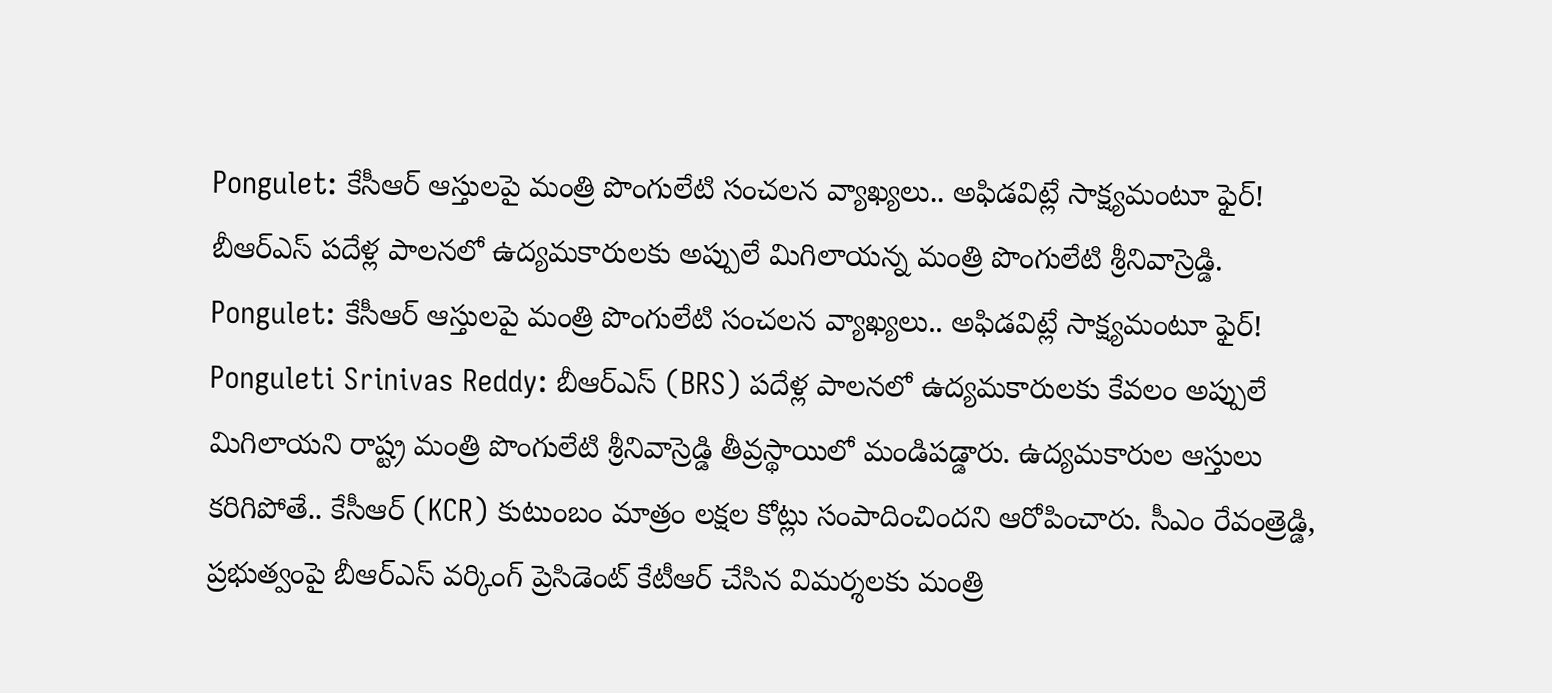Pongulet: కేసీఆర్ ఆస్తులపై మంత్రి పొంగులేటి సంచలన వ్యాఖ్యలు.. అఫిడవిట్లే సాక్ష్యమంటూ ఫైర్!
బీఆర్ఎస్ పదేళ్ల పాలనలో ఉద్యమకారులకు అప్పులే మిగిలాయన్న మంత్రి పొంగులేటి శ్రీనివాస్రెడ్డి.
Pongulet: కేసీఆర్ ఆస్తులపై మంత్రి పొంగులేటి సంచలన వ్యాఖ్యలు.. అఫిడవిట్లే సాక్ష్యమంటూ ఫైర్!
Ponguleti Srinivas Reddy: బీఆర్ఎస్ (BRS) పదేళ్ల పాలనలో ఉద్యమకారులకు కేవలం అప్పులే మిగిలాయని రాష్ట్ర మంత్రి పొంగులేటి శ్రీనివాస్రెడ్డి తీవ్రస్థాయిలో మండిపడ్డారు. ఉద్యమకారుల ఆస్తులు కరిగిపోతే.. కేసీఆర్ (KCR) కుటుంబం మాత్రం లక్షల కోట్లు సంపాదించిందని ఆరోపించారు. సీఎం రేవంత్రెడ్డి, ప్రభుత్వంపై బీఆర్ఎస్ వర్కింగ్ ప్రెసిడెంట్ కేటీఆర్ చేసిన విమర్శలకు మంత్రి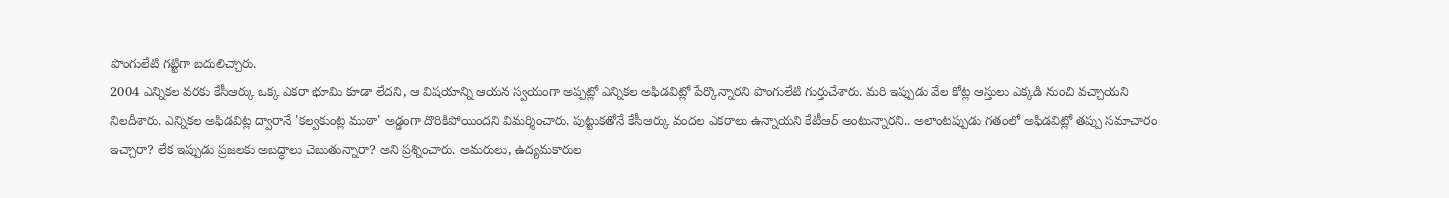పొంగులేటి గట్టిగా బదులిచ్చారు.
2004 ఎన్నికల వరకు కేసీఆర్కు ఒక్క ఎకరా భూమి కూడా లేదని, ఆ విషయాన్ని ఆయన స్వయంగా అప్పట్లో ఎన్నికల అఫిడవిట్లో పేర్కొన్నారని పొంగులేటి గుర్తుచేశారు. మరి ఇప్పుడు వేల కోట్ల ఆస్తులు ఎక్కడి నుంచి వచ్చాయని నిలదీశారు. ఎన్నికల అఫిడవిట్ల ద్వారానే 'కల్వకుంట్ల ముఠా' అడ్డంగా దొరికిపోయిందని విమర్శించారు. పుట్టుకతోనే కేసీఆర్కు వందల ఎకరాలు ఉన్నాయని కేటీఆర్ అంటున్నారని.. అలాంటప్పుడు గతంలో అఫిడవిట్లో తప్పు సమాచారం ఇచ్చారా? లేక ఇప్పుడు ప్రజలకు అబద్ధాలు చెబుతున్నారా? అని ప్రశ్నించారు. అమరులు, ఉద్యమకారుల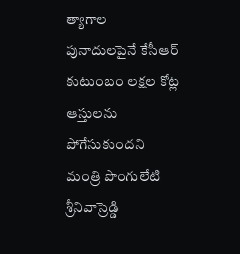త్యాగాల పునాదులపైనే కేసీఆర్ కుటుంబం లక్షల కోట్ల ఆస్తులను పోగేసుకుందని మంత్రి పొంగులేటి శ్రీనివాస్రెడ్డి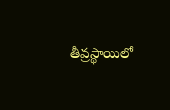తీవ్రస్థాయిలో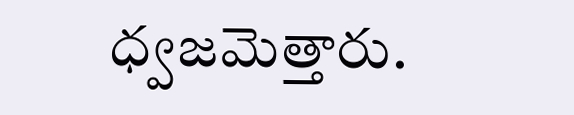ధ్వజమెత్తారు.